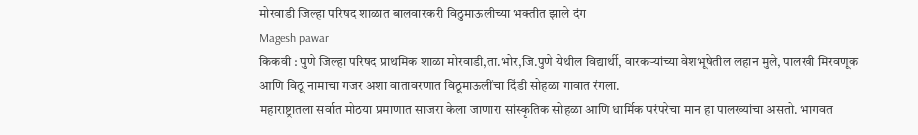मोरवाडी जिल्हा परिषद शाळात बालवारकरी विठुमाऊलीच्या भक्तीत झाले दंग
Magesh pawar
किकवी : पुणे जिल्हा परिषद प्राथमिक शाळा मोरवाडी,ता.भोर,जि.पुणे येथील विद्यार्थी, वारकऱ्यांच्या वेशभूषेतील लहान मुले, पालखी मिरवणूक आणि विठू नामाचा गजर अशा वातावरणात विठूमाऊलींचा दिंडी सोहळा गावात रंगला.
महाराष्ट्रातला सर्वात मोठया प्रमाणात साजरा केला जाणारा सांस्कृतिक सोहळा आणि धार्मिक परंपरेचा मान हा पालख्यांचा असतो. भागवत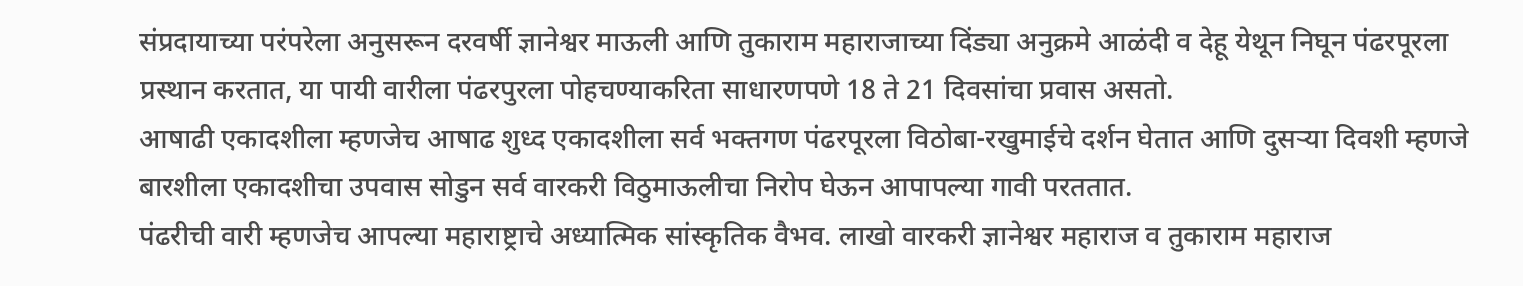संप्रदायाच्या परंपरेला अनुसरून दरवर्षी ज्ञानेश्वर माऊली आणि तुकाराम महाराजाच्या दिंड्या अनुक्रमे आळंदी व देहू येथून निघून पंढरपूरला प्रस्थान करतात, या पायी वारीला पंढरपुरला पोहचण्याकरिता साधारणपणे 18 ते 21 दिवसांचा प्रवास असतो.
आषाढी एकादशीला म्हणजेच आषाढ शुध्द एकादशीला सर्व भक्तगण पंढरपूरला विठोबा-रखुमाईचे दर्शन घेतात आणि दुसऱ्या दिवशी म्हणजे बारशीला एकादशीचा उपवास सोडुन सर्व वारकरी विठुमाऊलीचा निरोप घेऊन आपापल्या गावी परततात.
पंढरीची वारी म्हणजेच आपल्या महाराष्ट्राचे अध्यात्मिक सांस्कृतिक वैभव. लाखो वारकरी ज्ञानेश्वर महाराज व तुकाराम महाराज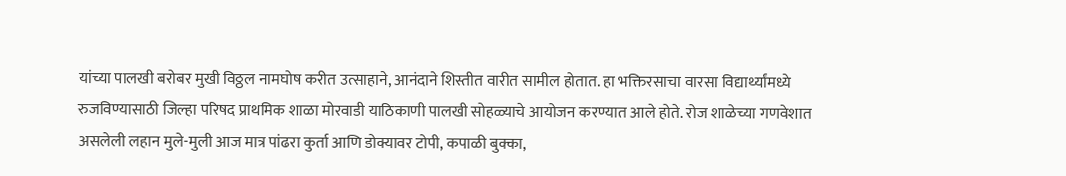यांच्या पालखी बरोबर मुखी विठ्ठल नामघोष करीत उत्साहाने, आनंदाने शिस्तीत वारीत सामील होतात. हा भक्तिरसाचा वारसा विद्यार्थ्यांमध्ये रुजविण्यासाठी जिल्हा परिषद प्राथमिक शाळा मोरवाडी याठिकाणी पालखी सोहळ्याचे आयोजन करण्यात आले होते. रोज शाळेच्या गणवेशात असलेली लहान मुले-मुली आज मात्र पांढरा कुर्ता आणि डोक्यावर टोपी, कपाळी बुक्का,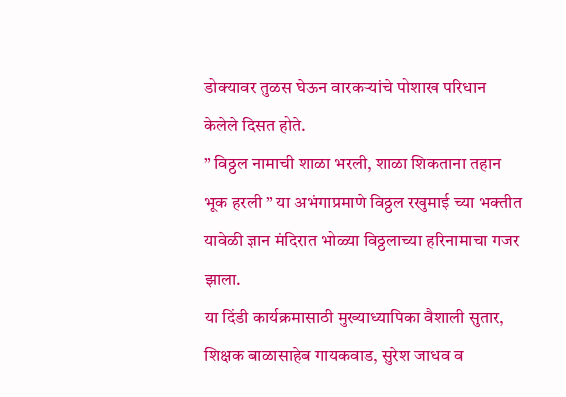डोक्यावर तुळस घेऊन वारकऱ्यांचे पोशाख परिधान केलेले दिसत होते.
” विठ्ठल नामाची शाळा भरली, शाळा शिकताना तहान भूक हरली ” या अभंगाप्रमाणे विठ्ठल रखुमाई च्या भक्तीत यावेळी ज्ञान मंदिरात भोळ्या विठ्ठलाच्या हरिनामाचा गजर झाला.
या दिंडी कार्यक्रमासाठी मुख्याध्यापिका वैशाली सुतार, शिक्षक बाळासाहेब गायकवाड, सुरेश जाधव व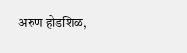अरुण होडशिळ,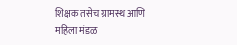शिक्षक तसेच ग्रामस्थ आणि महिला मंडळ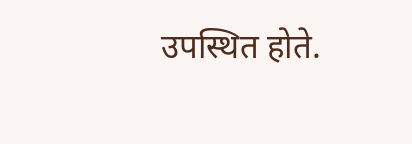उपस्थित होते.